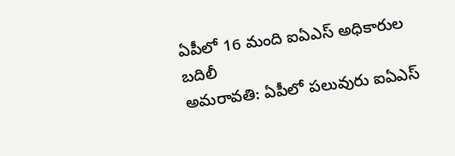ఏపీలో 16 మంది ఐఏఎస్ అధికారుల బదిలీ
అమరావతి: ఏపీలో పలువురు ఐఏఎస్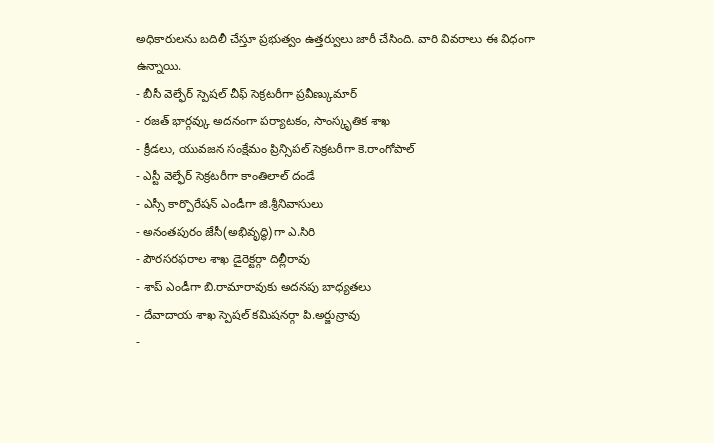అధికారులను బదిలీ చేస్తూ ప్రభుత్వం ఉత్తర్వులు జారీ చేసింది. వారి వివరాలు ఈ విధంగా ఉన్నాయి.
- బీసీ వెల్ఫేర్ స్పెషల్ చీఫ్ సెక్రటరీగా ప్రవీణ్కుమార్
- రజత్ భార్గవ్కు అదనంగా పర్యాటకం, సాంస్కృతిక శాఖ
- క్రీడలు, యువజన సంక్షేమం ప్రిన్సిపల్ సెక్రటరీగా కె.రాంగోపాల్
- ఎస్టీ వెల్ఫేర్ సెక్రటరీగా కాంతిలాల్ దండే
- ఎస్సీ కార్పొరేషన్ ఎండీగా జి.శ్రీనివాసులు
- అనంతపురం జేసీ(అభివృద్ధి)గా ఎ.సిరి
- పౌరసరఫరాల శాఖ డైరెక్టర్గా దిల్లీరావు
- శాప్ ఎండీగా బి.రామారావుకు అదనపు బాధ్యతలు
- దేవాదాయ శాఖ స్పెషల్ కమిషనర్గా పి.అర్జున్రావు
-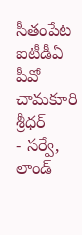సీతంపేట ఐటీడీఏ పీవో చామకూరి శ్రీధర్
- సర్వే, లాండ్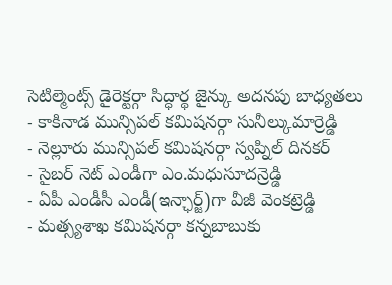సెటిల్మెంట్స్ డైరెక్టర్గా సిద్ధార్థ జైన్కు అదనపు బాధ్యతలు
- కాకినాడ మున్సిపల్ కమిషనర్గా సునీల్కుమార్రెడ్డి
- నెల్లూరు మున్సిపల్ కమిషనర్గా స్వప్నిల్ దినకర్
- సైబర్ నెట్ ఎండీగా ఎం.మధుసూదన్రెడ్డి
- ఏపీ ఎండీసీ ఎండీ(ఇన్ఛార్జ్)గా వీజీ వెంకట్రెడ్డి
- మత్స్యశాఖ కమిషనర్గా కన్నబాబుకు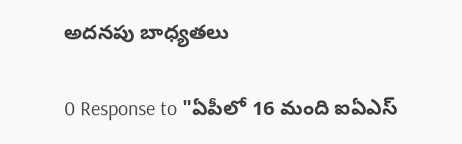అదనపు బాధ్యతలు

0 Response to "ఏపీలో 16 మంది ఐఏఎస్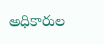అధికారుల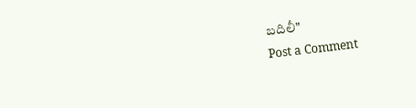బదిలీ"
Post a Comment